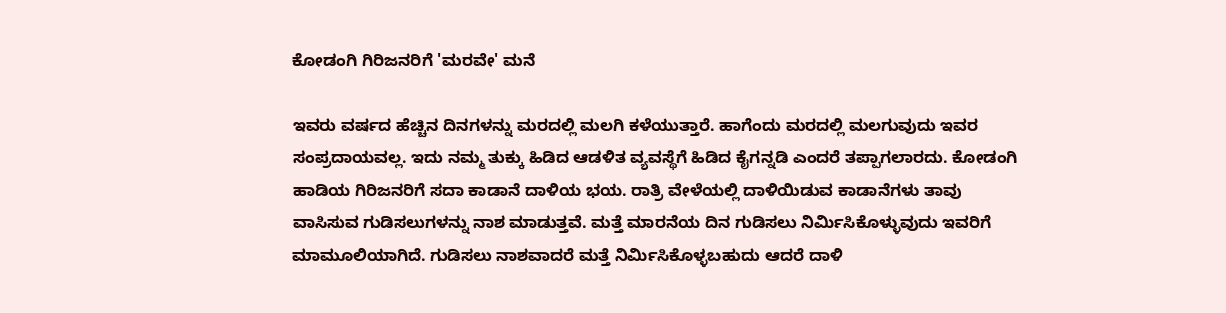ಕೋಡಂಗಿ ಗಿರಿಜನರಿಗೆ 'ಮರವೇ' ಮನೆ

ಇವರು ವರ್ಷದ ಹೆಚ್ಚಿನ ದಿನಗಳನ್ನು ಮರದಲ್ಲಿ ಮಲಗಿ ಕಳೆಯುತ್ತಾರೆ. ಹಾಗೆಂದು ಮರದಲ್ಲಿ ಮಲಗುವುದು ಇವರ ಸಂಪ್ರದಾಯವಲ್ಲ. ಇದು ನಮ್ಮ ತುಕ್ಕು ಹಿಡಿದ ಆಡಳಿತ ವ್ಯವಸ್ಥೆಗೆ ಹಿಡಿದ ಕೈಗನ್ನಡಿ ಎಂದರೆ ತಪ್ಪಾಗಲಾರದು. ಕೋಡಂಗಿ ಹಾಡಿಯ ಗಿರಿಜನರಿಗೆ ಸದಾ ಕಾಡಾನೆ ದಾಳಿಯ ಭಯ. ರಾತ್ರಿ ವೇಳೆಯಲ್ಲಿ ದಾಳಿಯಿಡುವ ಕಾಡಾನೆಗಳು ತಾವು ವಾಸಿಸುವ ಗುಡಿಸಲುಗಳನ್ನು ನಾಶ ಮಾಡುತ್ತವೆ. ಮತ್ತೆ ಮಾರನೆಯ ದಿನ ಗುಡಿಸಲು ನಿರ್ಮಿಸಿಕೊಳ್ಳುವುದು ಇವರಿಗೆ ಮಾಮೂಲಿಯಾಗಿದೆ. ಗುಡಿಸಲು ನಾಶವಾದರೆ ಮತ್ತೆ ನಿರ್ಮಿಸಿಕೊಳ್ಳಬಹುದು ಆದರೆ ದಾಳಿ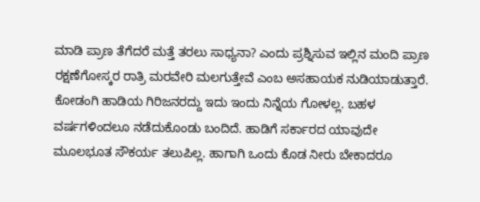ಮಾಡಿ ಪ್ರಾಣ ತೆಗೆದರೆ ಮತ್ತೆ ತರಲು ಸಾಧ್ಯನಾ? ಎಂದು ಪ್ರಶ್ನಿಸುವ ಇಲ್ಲಿನ ಮಂದಿ ಪ್ರಾಣ ರಕ್ಷಣೆಗೋಸ್ಕರ ರಾತ್ರಿ ಮರವೇರಿ ಮಲಗುತ್ತೇವೆ ಎಂಬ ಅಸಹಾಯಕ ನುಡಿಯಾಡುತ್ತಾರೆ.
ಕೋಡಂಗಿ ಹಾಡಿಯ ಗಿರಿಜನರದ್ದು ಇದು ಇಂದು ನಿನ್ನೆಯ ಗೋಳಲ್ಲ. ಬಹಳ ವರ್ಷಗಳಿಂದಲೂ ನಡೆದುಕೊಂಡು ಬಂದಿದೆ. ಹಾಡಿಗೆ ಸರ್ಕಾರದ ಯಾವುದೇ ಮೂಲಭೂತ ಸೌಕರ್ಯ ತಲುಪಿಲ್ಲ. ಹಾಗಾಗಿ ಒಂದು ಕೊಡ ನೀರು ಬೇಕಾದರೂ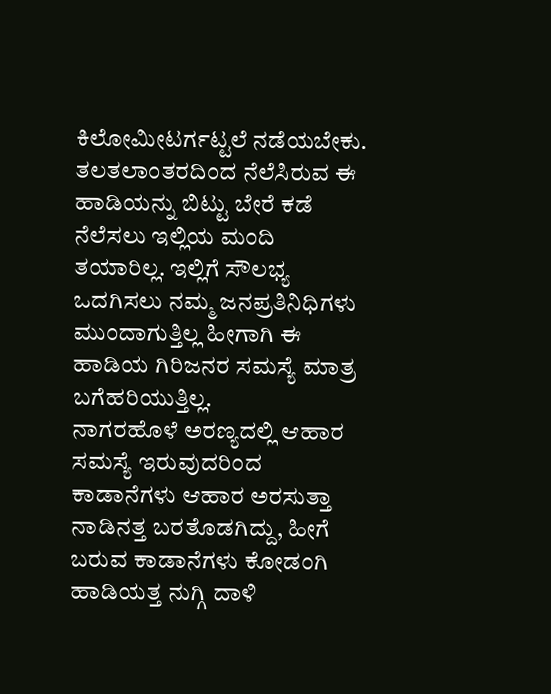ಕಿಲೋಮೀಟರ್ಗಟ್ಟಲೆ ನಡೆಯಬೇಕು. ತಲತಲಾಂತರದಿಂದ ನೆಲೆಸಿರುವ ಈ ಹಾಡಿಯನ್ನು ಬಿಟ್ಟು ಬೇರೆ ಕಡೆ ನೆಲೆಸಲು ಇಲ್ಲಿಯ ಮಂದಿ ತಯಾರಿಲ್ಲ. ಇಲ್ಲಿಗೆ ಸೌಲಭ್ಯ ಒದಗಿಸಲು ನಮ್ಮ ಜನಪ್ರತಿನಿಧಿಗಳು ಮುಂದಾಗುತ್ತಿಲ್ಲ ಹೀಗಾಗಿ ಈ ಹಾಡಿಯ ಗಿರಿಜನರ ಸಮಸ್ಯೆ ಮಾತ್ರ ಬಗೆಹರಿಯುತ್ತಿಲ್ಲ.
ನಾಗರಹೊಳೆ ಅರಣ್ಯದಲ್ಲಿ ಆಹಾರ ಸಮಸ್ಯೆ ಇರುವುದರಿಂದ ಕಾಡಾನೆಗಳು ಆಹಾರ ಅರಸುತ್ತಾ ನಾಡಿನತ್ತ ಬರತೊಡಗಿದ್ದು, ಹೀಗೆ ಬರುವ ಕಾಡಾನೆಗಳು ಕೋಡಂಗಿ ಹಾಡಿಯತ್ತ ನುಗ್ಗಿ ದಾಳಿ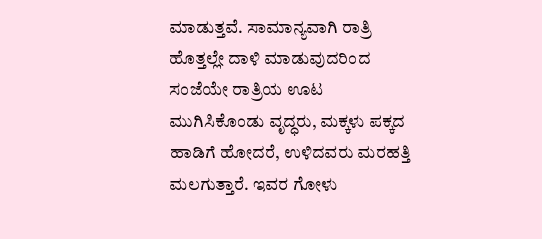ಮಾಡುತ್ತವೆ. ಸಾಮಾನ್ಯವಾಗಿ ರಾತ್ರಿ ಹೊತ್ತಲ್ಲೇ ದಾಳಿ ಮಾಡುವುದರಿಂದ ಸಂಜೆಯೇ ರಾತ್ರಿಯ ಊಟ ಮುಗಿಸಿಕೊಂಡು ವೃದ್ಧರು, ಮಕ್ಕಳು ಪಕ್ಕದ ಹಾಡಿಗೆ ಹೋದರೆ, ಉಳಿದವರು ಮರಹತ್ತಿ ಮಲಗುತ್ತಾರೆ. ಇವರ ಗೋಳು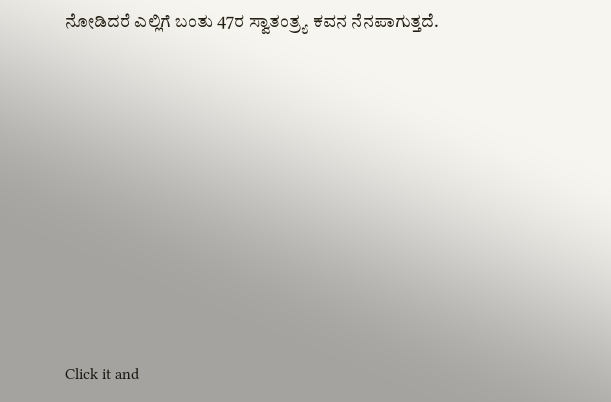ನೋಡಿದರೆ ಎಲ್ಲಿಗೆ ಬಂತು 47ರ ಸ್ವಾತಂತ್ರ್ಯ ಕವನ ನೆನಪಾಗುತ್ತದೆ.











Click it and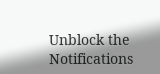Unblock the Notifications